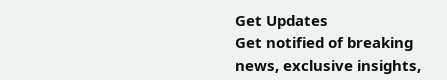Get Updates
Get notified of breaking news, exclusive insights,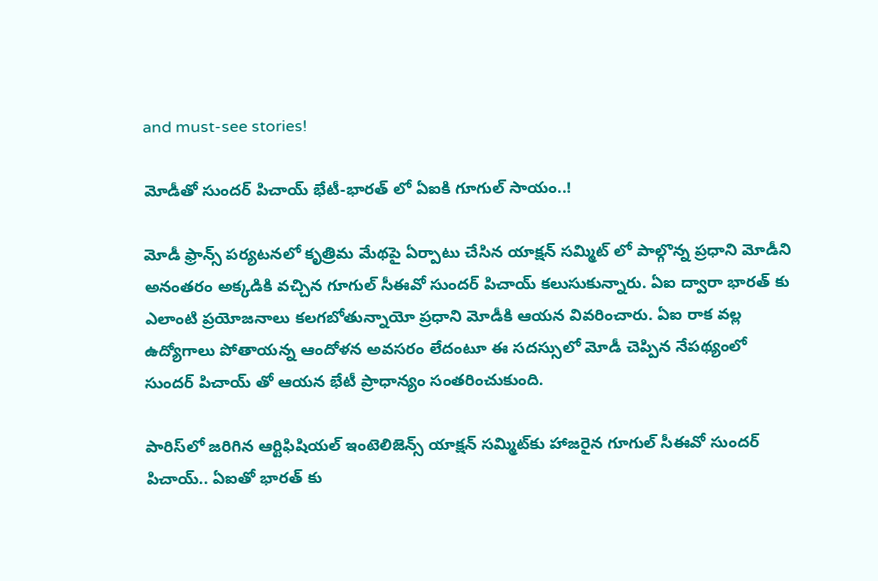and must-see stories!

మోడీతో సుందర్ పిచాయ్ భేటీ-భారత్ లో ఏఐకి గూగుల్ సాయం..!

మోడీ ఫ్రాన్స్ పర్యటనలో కృత్రిమ మేథపై ఏర్పాటు చేసిన యాక్షన్ సమ్మిట్ లో పాల్గొన్న ప్రధాని మోడీని అనంతరం అక్కడికి వచ్చిన గూగుల్ సీఈవో సుందర్ పిచాయ్ కలుసుకున్నారు. ఏఐ ద్వారా భారత్ కు ఎలాంటి ప్రయోజనాలు కలగబోతున్నాయో ప్రధాని మోడీకి ఆయన వివరించారు. ఏఐ రాక వల్ల ఉద్యోగాలు పోతాయన్న ఆందోళన అవసరం లేదంటూ ఈ సదస్సులో మోడీ చెప్పిన నేపథ్యంలో సుందర్ పిచాయ్ తో ఆయన భేటీ ప్రాధాన్యం సంతరించుకుంది.

పారిస్‌లో జరిగిన ఆర్టిఫిషియల్ ఇంటెలిజెన్స్ యాక్షన్ సమ్మిట్‌కు హాజరైన గూగుల్ సీఈవో సుందర్ పిచాయ్.. ఏఐతో భారత్ కు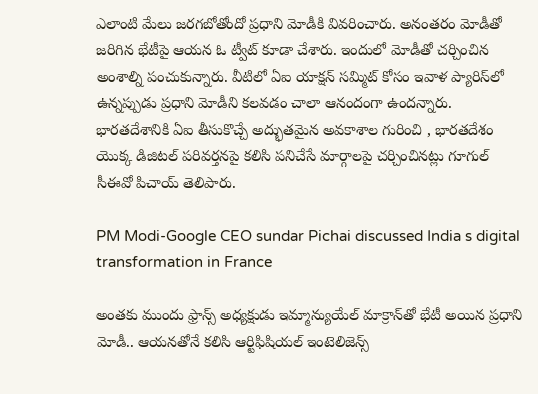ఎలాంటి మేలు జరగబోతోందో ప్రధాని మోడీకి వివరించారు. అనంతరం మోడీతో జరిగిన భేటీపై ఆయన ఓ ట్వీట్ కూడా చేశారు. ఇందులో మోడీతో చర్చించిన అంశాల్ని పంచుకున్నారు. వీటిలో ఏఐ యాక్షన్ సమ్మిట్ కోసం ఇవాళ ప్యారిస్‌లో ఉన్నప్పుడు ప్రధాని మోడీని కలవడం చాలా ఆనందంగా ఉందన్నారు. భారతదేశానికి ఏఐ తీసుకొచ్చే అద్భుతమైన అవకాశాల గురించి , భారతదేశం యొక్క డిజిటల్ పరివర్తనపై కలిసి పనిచేసే మార్గాలపై చర్చించినట్లు గూగుల్ సీఈవో పిచాయ్ తెలిపారు.

PM Modi-Google CEO sundar Pichai discussed India s digital transformation in France

అంతకు ముందు ఫ్రాన్స్ అధ్యక్షుడు ఇమ్మాన్యుయేల్ మాక్రాన్‌తో భేటీ అయిన ప్రధాని మోడీ.. ఆయనతోనే కలిసి ఆర్టిఫిషియల్ ఇంటెలిజెన్స్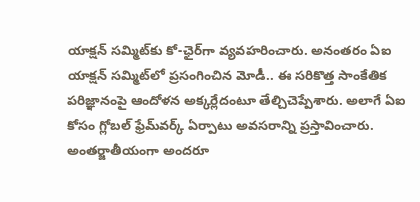యాక్షన్ సమ్మిట్‌కు కో-ఛైర్‌గా వ్యవహరించారు. అనంతరం ఏఐ యాక్షన్ సమ్మిట్‌లో ప్రసంగించిన మోడీ.. ఈ సరికొత్త సాంకేతిక పరిజ్ఞానంపై ఆందోళన అక్కర్లేదంటూ తేల్చిచెప్పేశారు. అలాగే ఏఐ కోసం గ్లోబల్ ఫ్రేమ్‌వర్క్ ఏర్పాటు అవసరాన్ని ప్రస్తావించారు. అంతర్జాతీయంగా అందరూ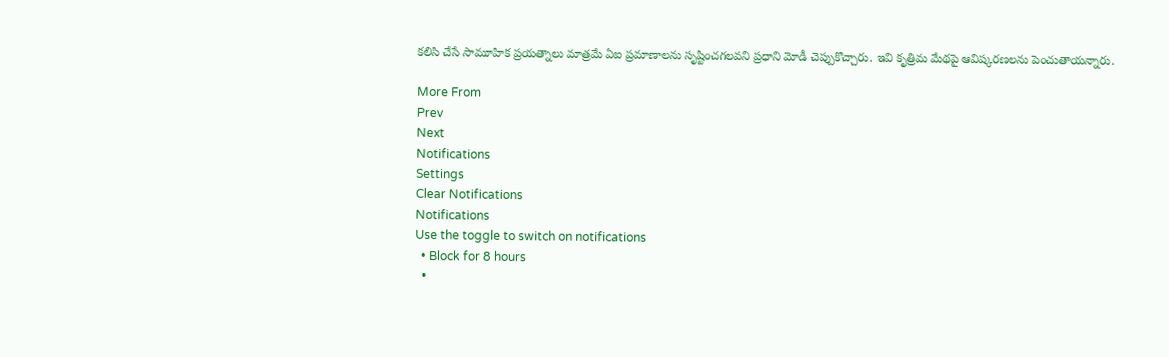కలిసి చేసే సామూహిక ప్రయత్నాలు మాత్రమే ఏఐ ప్రమాణాలను సృష్టించగలవని ప్రధాని మోడీ చెప్పుకొచ్చారు. ఇవి కృత్రిమ మేథపై ఆవిష్కరణలను పెంచుతాయన్నారు.

More From
Prev
Next
Notifications
Settings
Clear Notifications
Notifications
Use the toggle to switch on notifications
  • Block for 8 hours
  •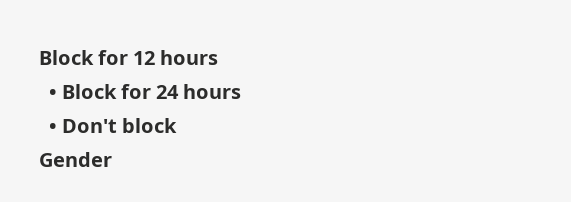Block for 12 hours
  • Block for 24 hours
  • Don't block
Gender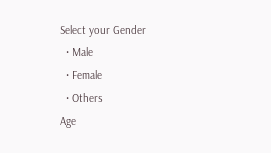Select your Gender
  • Male
  • Female
  • Others
Age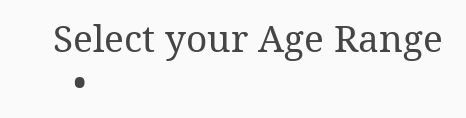Select your Age Range
  •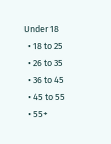Under 18
  • 18 to 25
  • 26 to 35
  • 36 to 45
  • 45 to 55
  • 55+